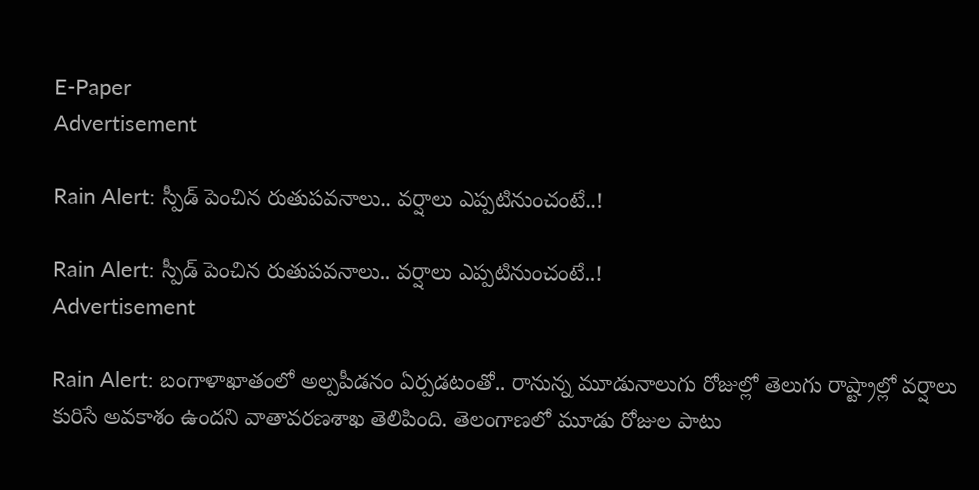E-Paper
Advertisement

Rain Alert: స్పీడ్ పెంచిన రుతుపవనాలు.. వర్షాలు ఎప్పటినుంచంటే..!

Rain Alert: స్పీడ్ పెంచిన రుతుపవనాలు.. వర్షాలు ఎప్పటినుంచంటే..!
Advertisement

Rain Alert: బంగాళాఖాతంలో అల్పపీడనం ఏర్పడటంతో.. రానున్న మూడునాలుగు రోజుల్లో తెలుగు రాష్ట్రాల్లో వర్షాలు కురిసే అవకాశం ఉందని వాతావరణశాఖ తెలిపింది. తెలంగాణలో మూడు రోజుల పాటు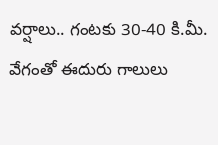వర్షాలు.. గంటకు 30-40 కి.మీ. వేగంతో ఈదురు గాలులు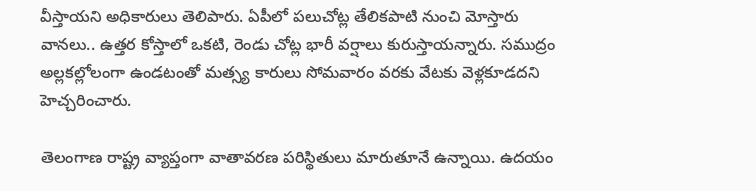వీస్తాయని అధికారులు తెలిపారు. ఏపీలో పలుచోట్ల తేలికపాటి నుంచి మోస్తారు వానలు.. ఉత్తర కోస్తాలో ఒకటి, రెండు చోట్ల భారీ వర్షాలు కురుస్తాయన్నారు. సముద్రం అల్లకల్లోలంగా ఉండటంతో మత్స్య కారులు సోమవారం వరకు వేటకు వెళ్లకూడదని హెచ్చరించారు.

తెలంగాణ రాష్ట్ర వ్యాప్తంగా వాతావరణ పరిస్థితులు మారుతూనే ఉన్నాయి. ఉదయం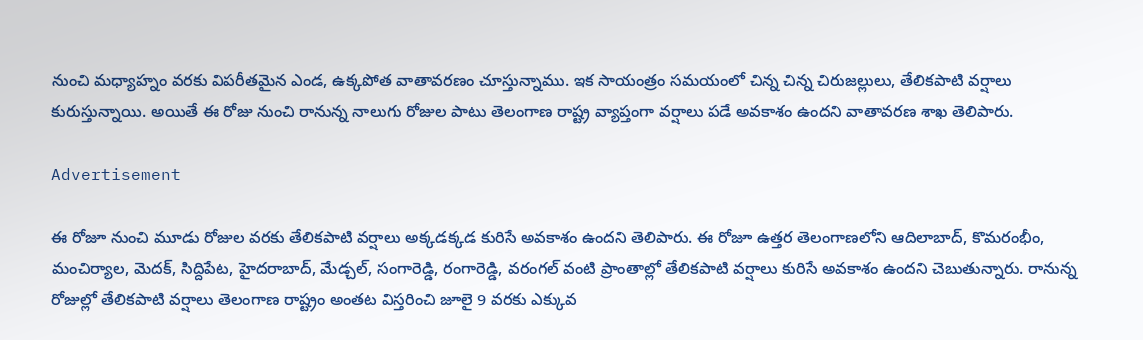నుంచి మధ్యాహ్నం వరకు విపరీతమైన ఎండ, ఉక్కపోత వాతావరణం చూస్తున్నాము. ఇక సాయంత్రం సమయంలో చిన్న చిన్న చిరుజల్లులు, తేలికపాటి వర్షాలు కురుస్తున్నాయి. అయితే ఈ రోజు నుంచి రానున్న నాలుగు రోజుల పాటు తెలంగాణ రాష్ట్ర వ్యాప్తంగా వర్షాలు పడే అవకాశం ఉందని వాతావరణ శాఖ తెలిపారు.

Advertisement

ఈ రోజూ నుంచి మూడు రోజుల వరకు తేలికపాటి వర్షాలు అక్కడక్కడ కురిసే అవకాశం ఉందని తెలిపారు. ఈ రోజూ ఉత్తర తెలంగాణలోని ఆదిలాబాద్, కొమరంభీం, మంచిర్యాల, మెదక్, సిద్దిపేట, హైదరాబాద్, మేడ్చల్, సంగారెడ్డి, రంగారెడ్డి, వరంగల్ వంటి ప్రాంతాల్లో తేలికపాటి వర్షాలు కురిసే అవకాశం ఉందని చెబుతున్నారు. రానున్న రోజుల్లో తేలికపాటి వర్షాలు తెలంగాణ రాష్ట్రం అంతట విస్తరించి జూలై 9 వరకు ఎక్కువ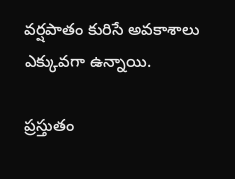వర్షపాతం కురిసే అవకాశాలు ఎక్కువగా ఉన్నాయి.

ప్రస్తుతం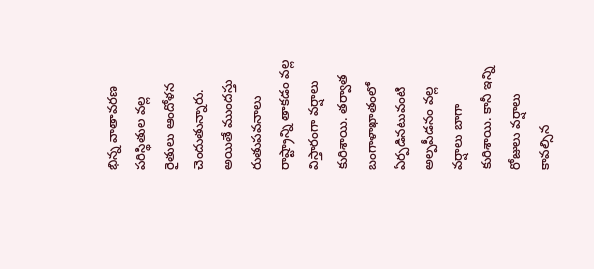భిన్న వాతావరణ పరిస్థితుల వల్ల రైతులు ఆందోళన చెందుతున్నారు. అయితే ముందస్తు రుతుపవనాలు రాష్ట్రాన్ని తాకడం వల్ల విస్తారంగా వర్షాలు కురిశాయి. తర్వాత బంగాళాఖాతంలో ఏర్పడినటువంటి అల్పపీడనం వల్ల వర్షాలు బాగా కురిశాయి. కానీ ఇన్ని రోజులు వర్షాలు  కావల్సిన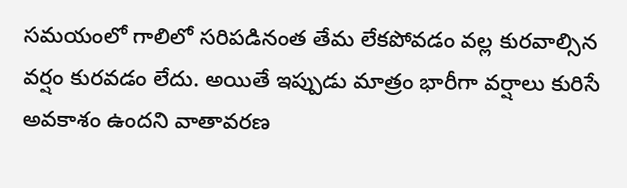సమయంలో గాలిలో సరిపడినంత తేమ లేకపోవడం వల్ల కురవాల్సిన వర్షం కురవడం లేదు. అయితే ఇప్పుడు మాత్రం భారీగా వర్షాలు కురిసే అవకాశం ఉందని వాతావరణ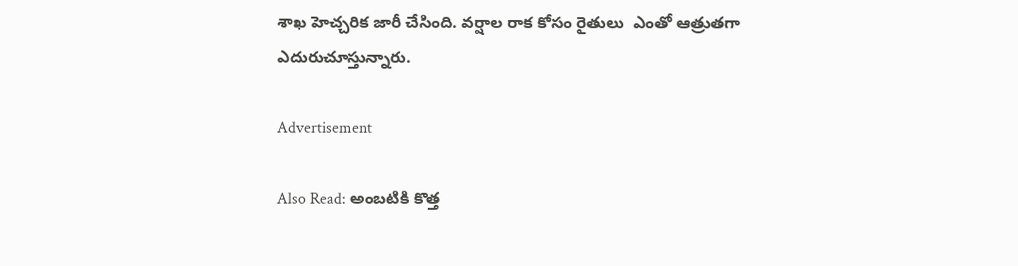శాఖ హెచ్చరిక జారీ చేసింది. వర్షాల రాక కోసం రైతులు  ఎంతో ఆత్రుతగా  ఎదురుచూస్తున్నారు.

Advertisement

Also Read: అంబటికి కొత్త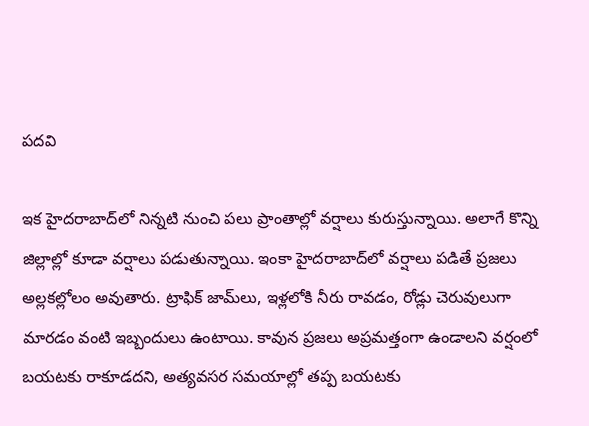పదవి

ఇక హైదరాబాద్‌లో నిన్నటి నుంచి పలు ప్రాంతాల్లో వర్షాలు కురుస్తున్నాయి. అలాగే కొన్ని జిల్లాల్లో కూడా వర్షాలు పడుతున్నాయి. ఇంకా హైదరాబాద్‌లో వర్షాలు పడితే ప్రజలు అల్లకల్లోలం అవుతారు. ట్రాఫిక్ జామ్‌లు, ఇళ్లలోకి నీరు రావడం, రోడ్లు చెరువులుగా మారడం వంటి ఇబ్బందులు ఉంటాయి. కావున ప్రజలు అప్రమత్తంగా ఉండాలని వర్షంలో బయటకు రాకూడదని, అత్యవసర సమయాల్లో తప్ప బయటకు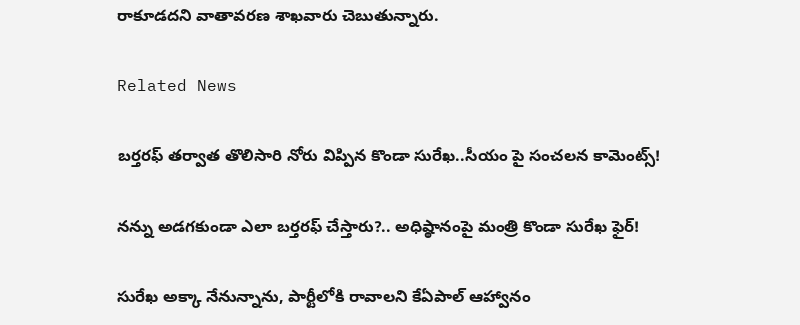రాకూడదని వాతావరణ శాఖవారు చెబుతున్నారు.

Related News

బర్తరఫ్ తర్వాత తొలిసారి నోరు విప్పిన కొండా సురేఖ..సీయం పై సంచలన కామెంట్స్!

నన్ను అడగకుండా ఎలా బర్తరఫ్ చేస్తారు?.. అధిష్ఠానంపై మంత్రి కొండా సురేఖ ఫైర్!

సురేఖ అక్కా నేనున్నాను, పార్టీలోకి రావాలని కేఏపాల్ ఆహ్వానం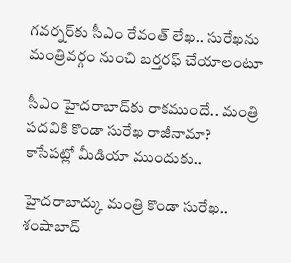గవర్నర్‌కు సీఎం రేవంత్ లేఖ.. సురేఖను మంత్రివర్గం నుంచి బర్తరఫ్‌ చేయాలంటూ

సీఎం హైదరాబాద్‌కు రాకముందే.. మంత్రి పదవికి కొండా సురేఖ రాజీనామా? కాసేపట్లో మీడియా ముందుకు..

హైదరాబాద్కు మంత్రి కొండా సురేఖ.. శంషాబాద్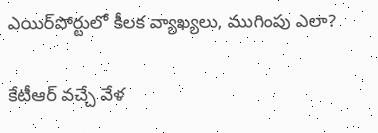ఎయిర్‌పోర్టులో కీలక వ్యాఖ్యలు, ముగింపు ఎలా?

కేటీఆర్ వచ్చే వేళ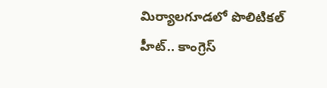మిర్యాలగూడలో పొలిటికల్ హీట్.. కాంగ్రెస్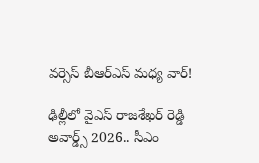వర్సెస్ బీఆర్ఎస్ మధ్య వార్!

ఢిల్లీలో వైఎస్ రాజశేఖర్ రెడ్డి అవార్డ్స్ 2026.. సీఎం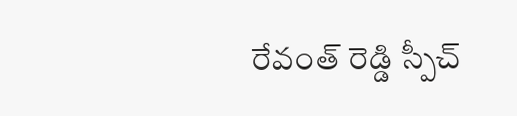రేవంత్ రెడ్డి స్పీచ్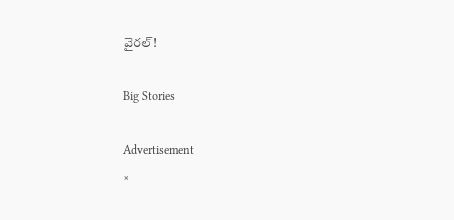వైరల్!

Big Stories

Advertisement
×